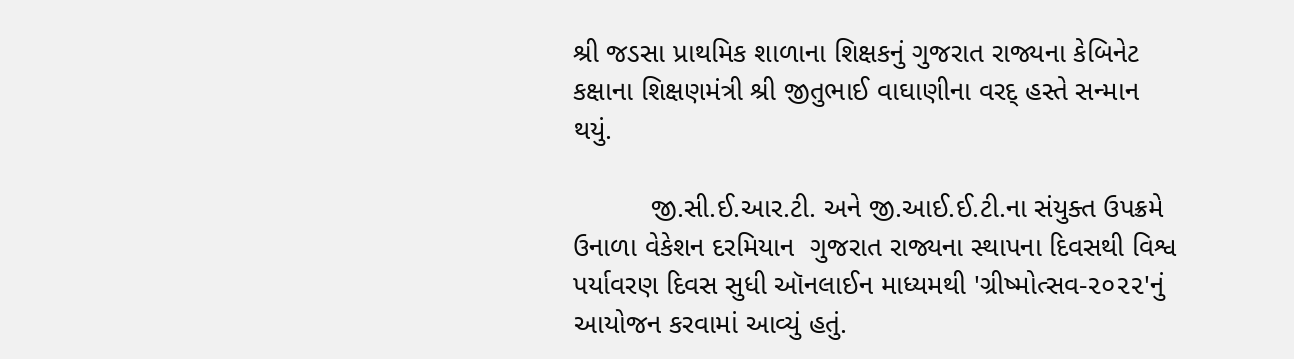શ્રી જડસા પ્રાથમિક શાળાના શિક્ષકનું ગુજરાત રાજ્યના કેબિનેટ કક્ષાના શિક્ષણમંત્રી શ્રી જીતુભાઈ વાઘાણીના વરદ્ હસ્તે સન્માન થયું.

          જી.સી.ઈ.આર.ટી. અને જી.આઈ.ઈ.ટી.ના સંયુક્ત ઉપક્રમે ઉનાળા વેકેશન દરમિયાન  ગુજરાત રાજ્યના સ્થાપના દિવસથી વિશ્વ પર્યાવરણ દિવસ સુધી ઑનલાઈન માધ્યમથી 'ગ્રીષ્મોત્સવ-૨૦૨૨'નું આયોજન કરવામાં આવ્યું હતું.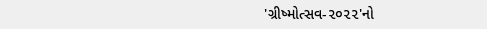'ગ્રીષ્મોત્સવ-૨૦૨૨'નો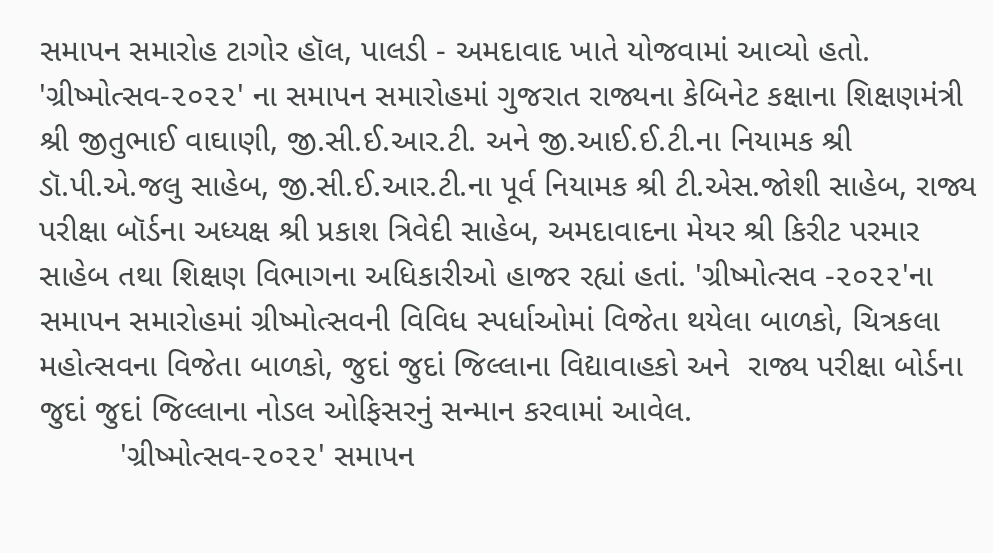સમાપન સમારોહ ટાગોર હૉલ, પાલડી - અમદાવાદ ખાતે યોજવામાં આવ્યો હતો.       'ગ્રીષ્મોત્સવ-૨૦૨૨' ના સમાપન સમારોહમાં ગુજરાત રાજ્યના કેબિનેટ કક્ષાના શિક્ષણમંત્રી શ્રી જીતુભાઈ વાઘાણી, જી.સી.ઈ.આર.ટી. અને જી.આઈ.ઈ.ટી.ના નિયામક શ્રી ડૉ.પી.એ.જલુ સાહેબ, જી.સી.ઈ.આર.ટી.ના પૂર્વ નિયામક શ્રી ટી.એસ.જોશી સાહેબ, રાજ્ય પરીક્ષા બૉર્ડના અધ્યક્ષ શ્રી પ્રકાશ ત્રિવેદી સાહેબ, અમદાવાદના મેયર શ્રી કિરીટ પરમાર સાહેબ તથા શિક્ષણ વિભાગના અધિકારીઓ હાજર રહ્યાં હતાં. 'ગ્રીષ્મોત્સવ -૨૦૨૨'ના સમાપન સમારોહમાં ગ્રીષ્મોત્સવની વિવિધ સ્પર્ધાઓમાં વિજેતા થયેલા બાળકો, ચિત્રકલા મહોત્સવના વિજેતા બાળકો, જુદાં જુદાં જિલ્લાના વિદ્યાવાહકો અને  રાજ્ય પરીક્ષા બોર્ડના જુદાં જુદાં જિલ્લાના નોડલ ઓફિસરનું સન્માન કરવામાં આવેલ.
         'ગ્રીષ્મોત્સવ-૨૦૨૨' સમાપન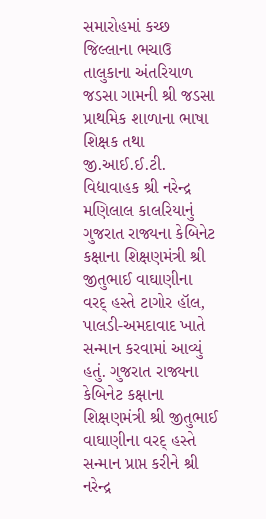સમારોહમાં કચ્છ જિલ્લાના ભચાઉ તાલુકાના અંતરિયાળ જડસા ગામની શ્રી જડસા પ્રાથમિક શાળાના ભાષા શિક્ષક તથા જી.આઈ.ઈ.ટી. વિદ્યાવાહક શ્રી નરેન્દ્ર મણિલાલ કાલરિયાનું ગુજરાત રાજ્યના કેબિનેટ કક્ષાના શિક્ષણમંત્રી શ્રી જીતુભાઈ વાઘાણીના વરદ્ હસ્તે ટાગોર હૉલ, પાલડી-અમદાવાદ ખાતે સન્માન કરવામાં આવ્યું હતું. ગુજરાત રાજ્યના કેબિનેટ કક્ષાના શિક્ષણમંત્રી શ્રી જીતુભાઈ વાઘાણીના વરદ્ હસ્તે સન્માન પ્રાપ્ત કરીને શ્રી નરેન્દ્ર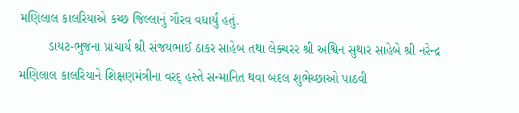મણિલાલ કાલરિયાએ કચ્છ જિલ્લાનું ગૌરવ વધાર્યું હતું.
        ડાયટ-ભુજના પ્રાચાર્ય શ્રી સંજયભાઈ ઠાકર સાહેબ તથા લેક્ચરર શ્રી અશ્વિન સુથાર સાહેબે શ્રી નરેન્દ્ર મણિલાલ કાલરિયાને શિક્ષણમંત્રીના વરદ્ હસ્તે સન્માનિત થવા બદલ શુભેચ્છાઓ પાઠવી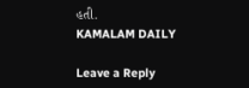હતી.
KAMALAM DAILY

Leave a Reply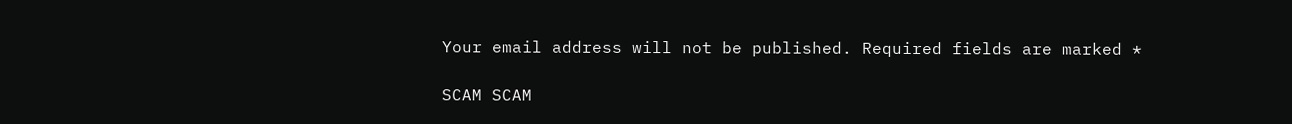Your email address will not be published. Required fields are marked *

SCAM SCAM